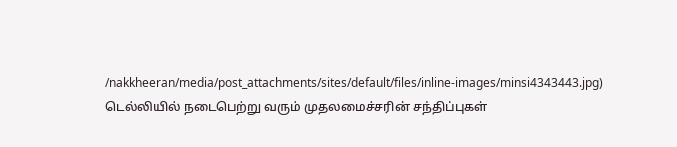/nakkheeran/media/post_attachments/sites/default/files/inline-images/minsi4343443.jpg)
டெல்லியில் நடைபெற்று வரும் முதலமைச்சரின் சந்திப்புகள்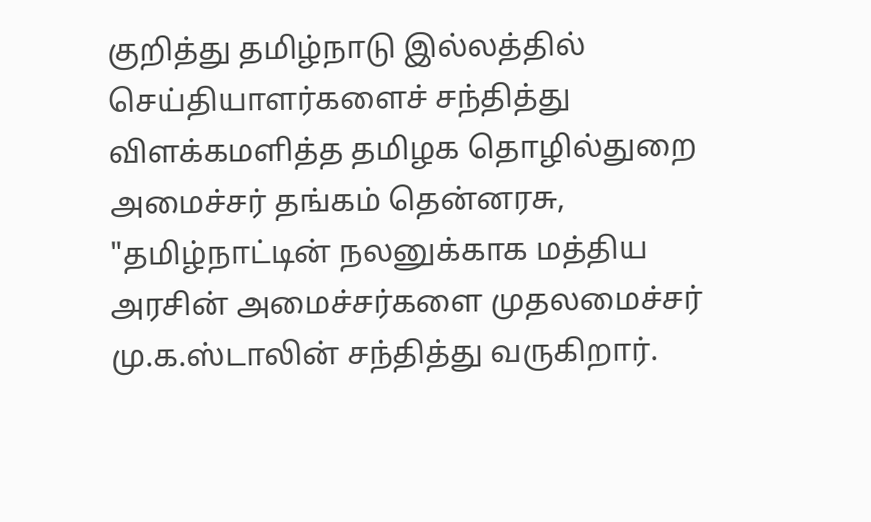குறித்து தமிழ்நாடு இல்லத்தில் செய்தியாளர்களைச் சந்தித்து விளக்கமளித்த தமிழக தொழில்துறை அமைச்சர் தங்கம் தென்னரசு, "தமிழ்நாட்டின் நலனுக்காக மத்திய அரசின் அமைச்சர்களை முதலமைச்சர் மு.க.ஸ்டாலின் சந்தித்து வருகிறார்.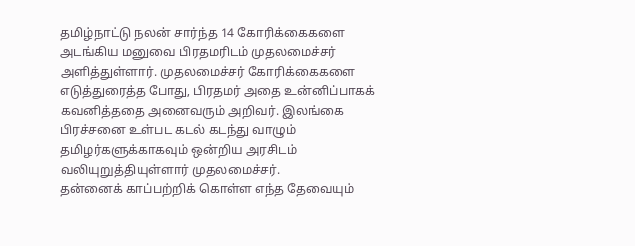தமிழ்நாட்டு நலன் சார்ந்த 14 கோரிக்கைகளை அடங்கிய மனுவை பிரதமரிடம் முதலமைச்சர் அளித்துள்ளார். முதலமைச்சர் கோரிக்கைகளை எடுத்துரைத்த போது, பிரதமர் அதை உன்னிப்பாகக் கவனித்ததை அனைவரும் அறிவர். இலங்கை பிரச்சனை உள்பட கடல் கடந்து வாழும் தமிழர்களுக்காகவும் ஒன்றிய அரசிடம் வலியுறுத்தியுள்ளார் முதலமைச்சர்.
தன்னைக் காப்பற்றிக் கொள்ள எந்த தேவையும்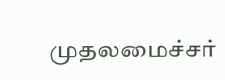முதலமைச்சர்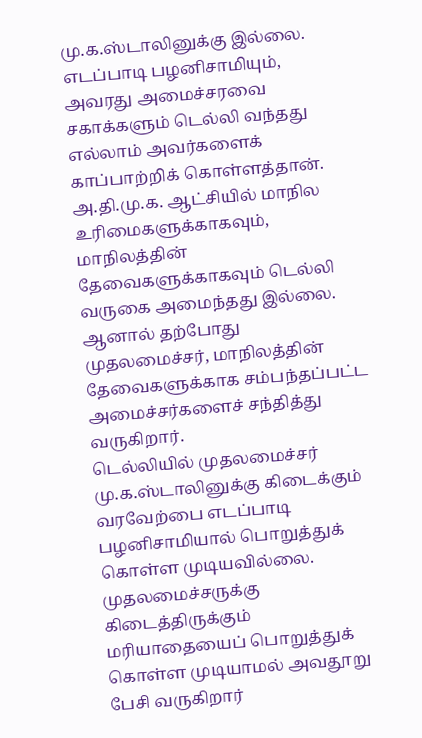மு.க.ஸ்டாலினுக்கு இல்லை. எடப்பாடி பழனிசாமியும், அவரது அமைச்சரவை சகாக்களும் டெல்லி வந்தது எல்லாம் அவர்களைக் காப்பாற்றிக் கொள்ளத்தான். அ.தி.மு.க. ஆட்சியில் மாநில உரிமைகளுக்காகவும், மாநிலத்தின் தேவைகளுக்காகவும் டெல்லி வருகை அமைந்தது இல்லை. ஆனால் தற்போது முதலமைச்சர், மாநிலத்தின் தேவைகளுக்காக சம்பந்தப்பட்ட அமைச்சர்களைச் சந்தித்து வருகிறார்.
டெல்லியில் முதலமைச்சர் மு.க.ஸ்டாலினுக்கு கிடைக்கும் வரவேற்பை எடப்பாடி பழனிசாமியால் பொறுத்துக் கொள்ள முடியவில்லை. முதலமைச்சருக்கு கிடைத்திருக்கும் மரியாதையைப் பொறுத்துக் கொள்ள முடியாமல் அவதூறு பேசி வருகிறார்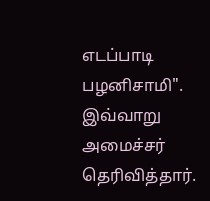எடப்பாடி பழனிசாமி". இவ்வாறு அமைச்சர் தெரிவித்தார்.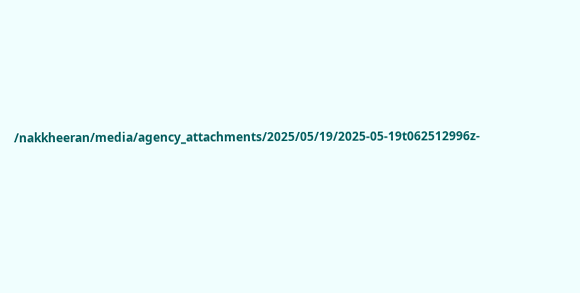/nakkheeran/media/agency_attachments/2025/05/19/2025-05-19t062512996z-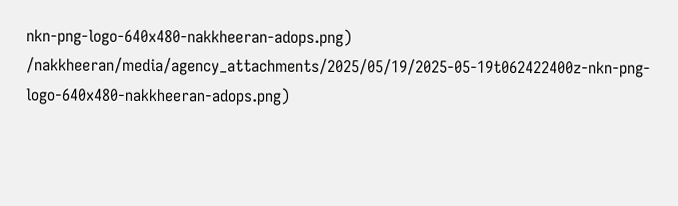nkn-png-logo-640x480-nakkheeran-adops.png)
/nakkheeran/media/agency_attachments/2025/05/19/2025-05-19t062422400z-nkn-png-logo-640x480-nakkheeran-adops.png)